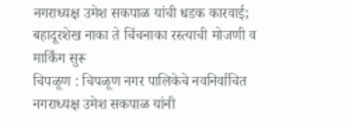नगराध्यक्ष उमेश सकपाळ यांची धडक कारवाई;
बहादूरशेख नाका ते चिंचनाका रस्त्याची मोजणी व मार्किंग सुरू
चिपळूण : चिपळूण नगर पालिकेचे नवनिर्वाचित नगराध्यक्ष उमेश सकपाळ यांनी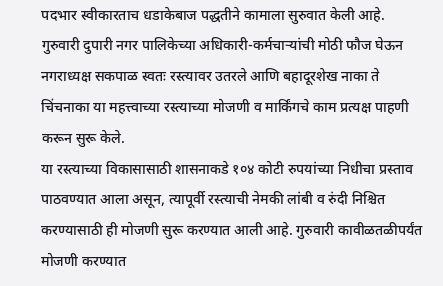पदभार स्वीकारताच धडाकेबाज पद्धतीने कामाला सुरुवात केली आहे. गुरुवारी दुपारी नगर पालिकेच्या अधिकारी-कर्मचाऱ्यांची मोठी फौज घेऊन नगराध्यक्ष सकपाळ स्वतः रस्त्यावर उतरले आणि बहादूरशेख नाका ते चिंचनाका या महत्त्वाच्या रस्त्याच्या मोजणी व मार्किंगचे काम प्रत्यक्ष पाहणी करून सुरू केले.
या रस्त्याच्या विकासासाठी शासनाकडे १०४ कोटी रुपयांच्या निधीचा प्रस्ताव पाठवण्यात आला असून, त्यापूर्वी रस्त्याची नेमकी लांबी व रुंदी निश्चित करण्यासाठी ही मोजणी सुरू करण्यात आली आहे. गुरुवारी कावीळतळीपर्यंत मोजणी करण्यात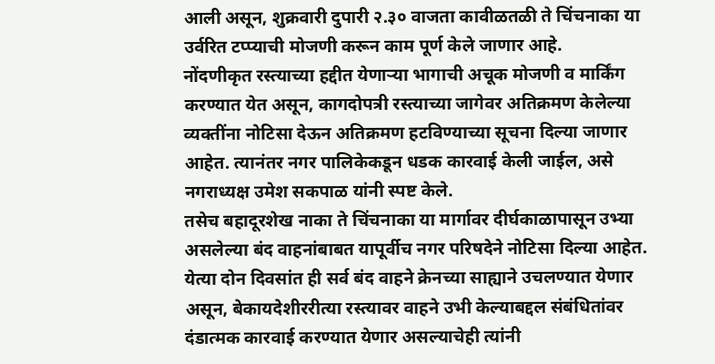आली असून, शुक्रवारी दुपारी २.३० वाजता कावीळतळी ते चिंचनाका या उर्वरित टप्प्याची मोजणी करून काम पूर्ण केले जाणार आहे.
नोंदणीकृत रस्त्याच्या हद्दीत येणाऱ्या भागाची अचूक मोजणी व मार्किंग करण्यात येत असून, कागदोपत्री रस्त्याच्या जागेवर अतिक्रमण केलेल्या व्यक्तींना नोटिसा देऊन अतिक्रमण हटविण्याच्या सूचना दिल्या जाणार आहेत. त्यानंतर नगर पालिकेकडून धडक कारवाई केली जाईल, असे नगराध्यक्ष उमेश सकपाळ यांनी स्पष्ट केले.
तसेच बहादूरशेख नाका ते चिंचनाका या मार्गावर दीर्घकाळापासून उभ्या असलेल्या बंद वाहनांबाबत यापूर्वीच नगर परिषदेने नोटिसा दिल्या आहेत. येत्या दोन दिवसांत ही सर्व बंद वाहने क्रेनच्या साह्याने उचलण्यात येणार असून, बेकायदेशीररीत्या रस्त्यावर वाहने उभी केल्याबद्दल संबंधितांवर दंडात्मक कारवाई करण्यात येणार असल्याचेही त्यांनी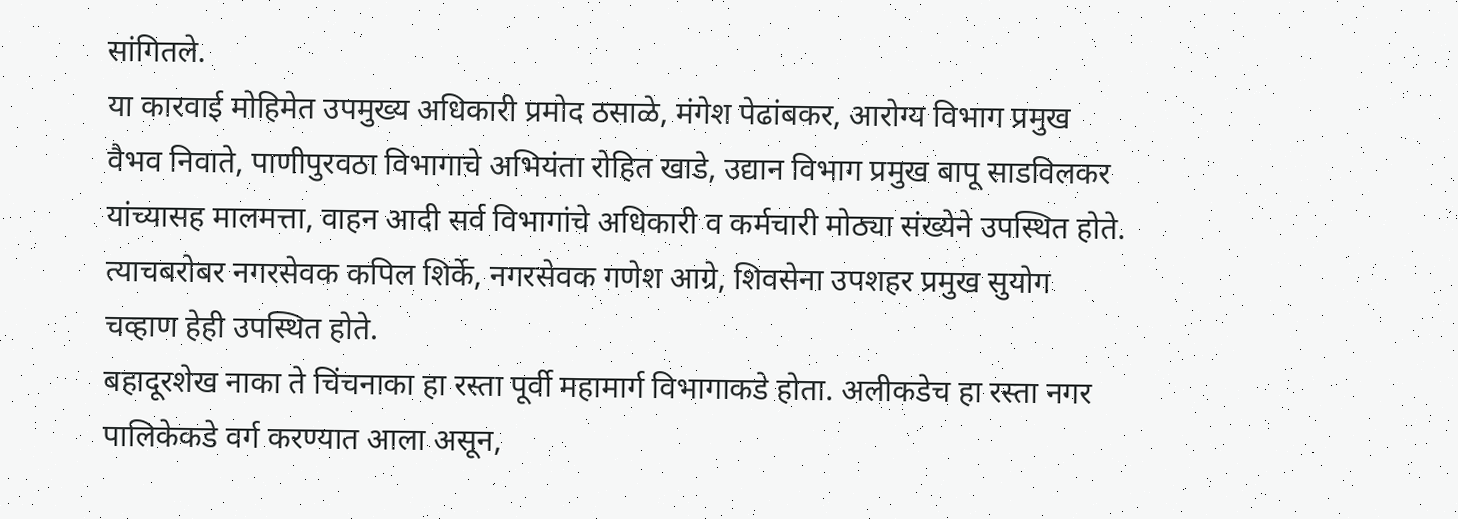सांगितले.
या कारवाई मोहिमेत उपमुख्य अधिकारी प्रमोद ठसाळे, मंगेश पेढांबकर, आरोग्य विभाग प्रमुख वैभव निवाते, पाणीपुरवठा विभागाचे अभियंता रोहित खाडे, उद्यान विभाग प्रमुख बापू साडविलकर यांच्यासह मालमत्ता, वाहन आदी सर्व विभागांचे अधिकारी व कर्मचारी मोठ्या संख्येने उपस्थित होते. त्याचबरोबर नगरसेवक कपिल शिर्के, नगरसेवक गणेश आग्रे, शिवसेना उपशहर प्रमुख सुयोग चव्हाण हेही उपस्थित होते.
बहादूरशेख नाका ते चिंचनाका हा रस्ता पूर्वी महामार्ग विभागाकडे होता. अलीकडेच हा रस्ता नगर पालिकेकडे वर्ग करण्यात आला असून,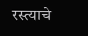रस्त्याचे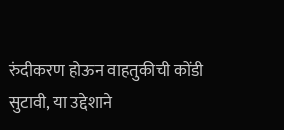रुंदीकरण होऊन वाहतुकीची कोंडी सुटावी, या उद्देशाने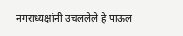नगराध्यक्षांनी उचललेले हे पाऊल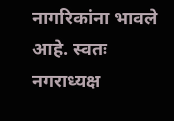नागरिकांना भावले आहे. स्वतः नगराध्यक्ष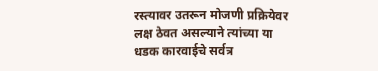रस्त्यावर उतरून मोजणी प्रक्रियेवर लक्ष ठेवत असल्याने त्यांच्या या धडक कारवाईचे सर्वत्र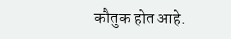कौतुक होत आहे.